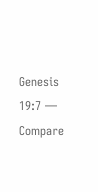Genesis 19:7 — Compare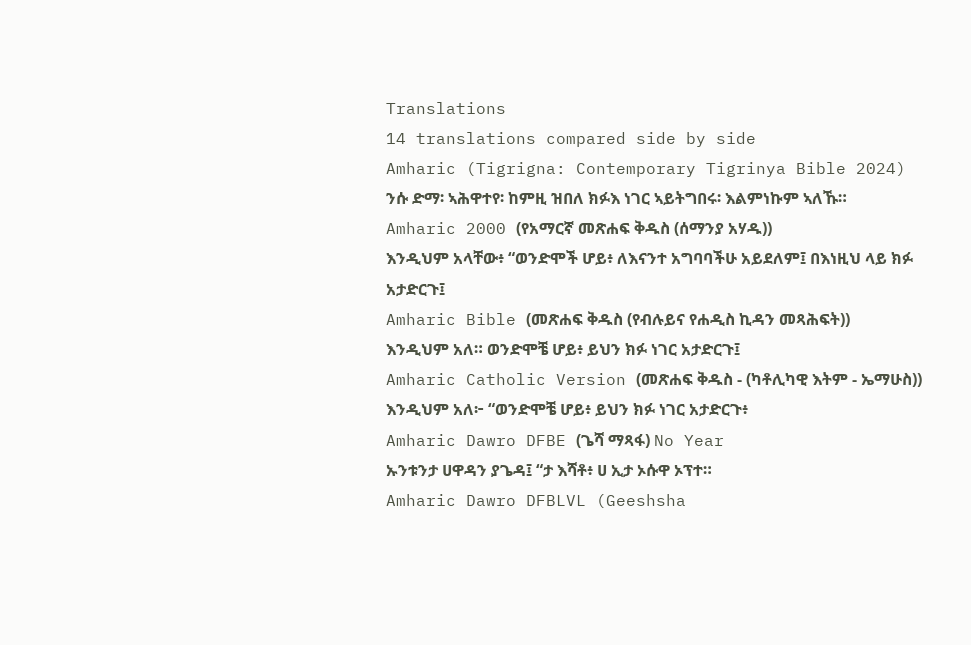Translations
14 translations compared side by side
Amharic (Tigrigna: Contemporary Tigrinya Bible 2024)
ንሱ ድማ፡ ኣሕዋተየ፡ ከምዚ ዝበለ ክፉእ ነገር ኣይትግበሩ፡ እልምነኩም ኣለኹ።
Amharic 2000 (የአማርኛ መጽሐፍ ቅዱስ (ሰማንያ አሃዱ))
እንዲህም አላቸው፥ “ወንድሞች ሆይ፥ ለእናንተ አግባባችሁ አይደለም፤ በእነዚህ ላይ ክፉ አታድርጉ፤
Amharic Bible (መጽሐፍ ቅዱስ (የብሉይና የሐዲስ ኪዳን መጻሕፍት))
እንዲህም አለ። ወንድሞቼ ሆይ፥ ይህን ክፉ ነገር አታድርጉ፤
Amharic Catholic Version (መጽሐፍ ቅዱስ - (ካቶሊካዊ እትም - ኤማሁስ))
እንዲህም አለ፦ “ወንድሞቼ ሆይ፥ ይህን ክፉ ነገር አታድርጉ፥
Amharic Dawro DFBE (ጌሻ ማጻፋ) No Year
ኡንቱንታ ሀዋዳን ያጌዳ፤ “ታ እሻቶ፥ ሀ ኢታ ኦሱዋ ኦፕተ።
Amharic Dawro DFBLVL (Geeshsha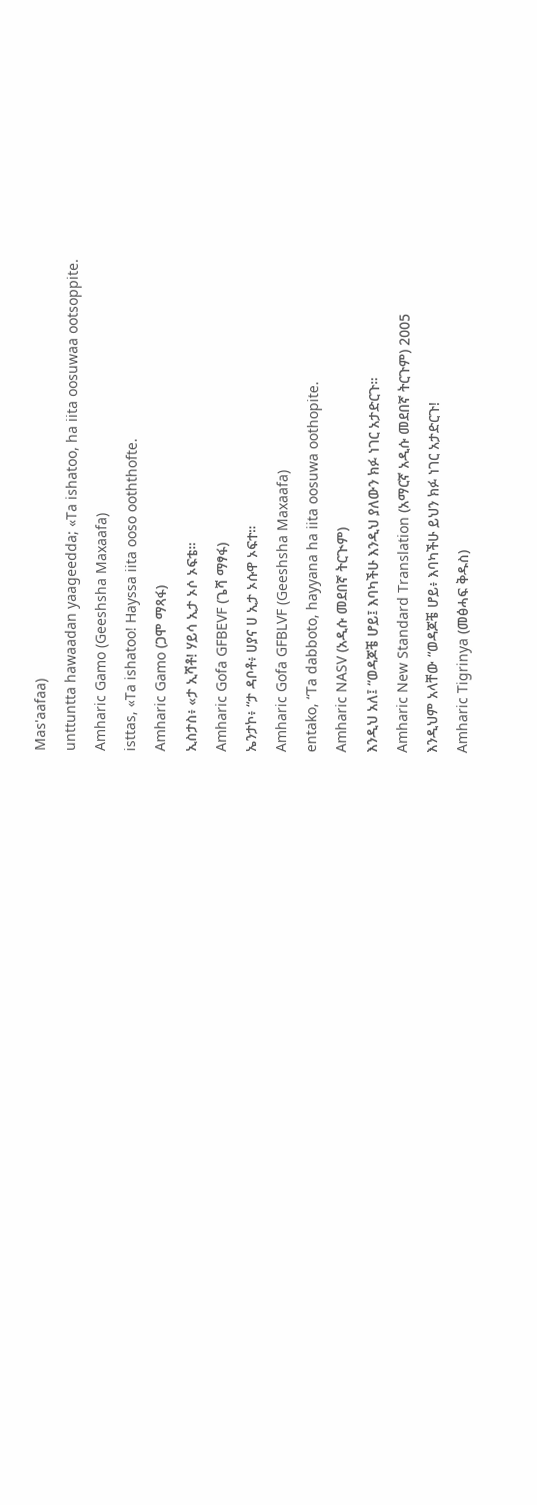Mas'aafaa)
unttuntta hawaadan yaageedda; «Ta ishatoo, ha iita oosuwaa ootsoppite.
Amharic Gamo (Geeshsha Maxaafa)
isttas, «Ta ishatoo! Hayssa iita ooso ooththofte.
Amharic Gamo (ጋሞ ማጻፋ)
ኢስታስ፥ «ታ ኢሻቶ! ሃይሳ ኢታ ኦሶ ኦፍቴ።
Amharic Gofa GFBEVF (ጌሻ ማፃፋ)
ኤንታኮ፥ “ታ ዳቦቶ፥ ሀያና ሀ ኢታ ኦሱዋ ኦፍተ።
Amharic Gofa GFBLVF (Geeshsha Maxaafa)
entako, “Ta dabboto, hayyana ha iita oosuwa oothopite.
Amharic NASV (አዲሱ መደበኛ ትርጒም)
እንዲህ አለ፤ “ወዳጆቼ ሆይ፤ እባካችሁ እንዲህ ያለውን ክፉ ነገር አታድርጉ።
Amharic New Standard Translation (አማርኛ አዲሱ መደበኛ ትርጉም) 2005
እንዲህም አላቸው “ወዳጆቼ ሆይ፥ እባካችሁ ይህን ክፉ ነገር አታድርጉ!
Amharic Tigrinya (መፅሓፍ ቅዱስ)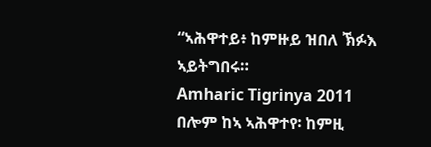“ኣሕዋተይ፥ ከምዙይ ዝበለ ኽፉእ ኣይትግበሩ።
Amharic Tigrinya 2011
በሎም ከኣ ኣሕዋተየ፡ ከምዚ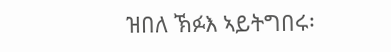ዝበለ ኽፉእ ኣይትግበሩ፡